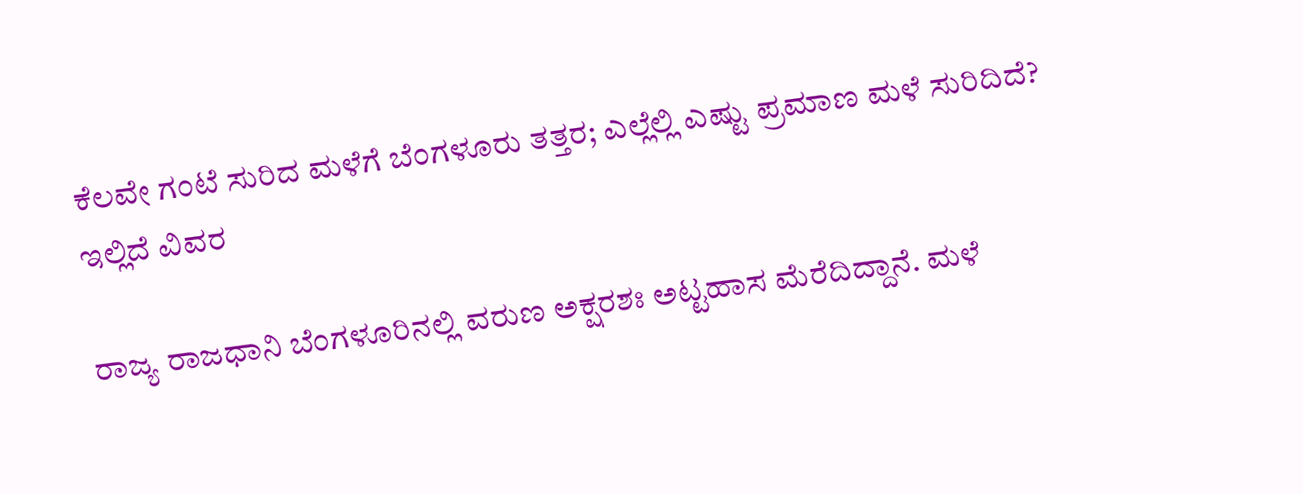ಕೆಲವೇ ಗಂಟೆ ಸುರಿದ ಮಳೆಗೆ ಬೆಂಗಳೂರು ತತ್ತರ; ಎಲ್ಲೆಲ್ಲಿ ಎಷ್ಟು ಪ್ರಮಾಣ ಮಳೆ ಸುರಿದಿದೆ? ಇಲ್ಲಿದೆ ವಿವರ

ರಾಜ್ಯ ರಾಜಧಾನಿ ಬೆಂಗಳೂರಿನಲ್ಲಿ ವರುಣ ಅಕ್ಷರಶಃ ಅಟ್ಟಹಾಸ ಮೆರೆದಿದ್ದಾನೆ. ಮಳೆ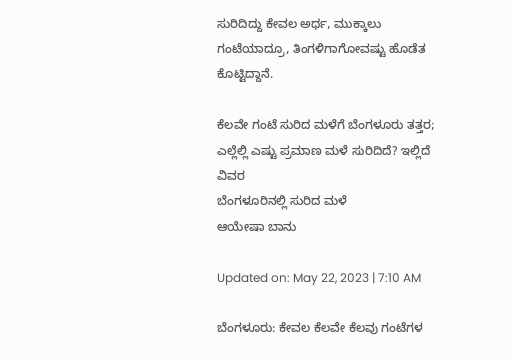ಸುರಿದಿದ್ದು ಕೇವಲ ಅರ್ಧ, ಮುಕ್ಕಾಲು ಗಂಟೆಯಾದ್ರೂ, ತಿಂಗಳಿಗಾಗೋವಷ್ಟು ಹೊಡೆತ ಕೊಟ್ಟಿದ್ದಾನೆ.

ಕೆಲವೇ ಗಂಟೆ ಸುರಿದ ಮಳೆಗೆ ಬೆಂಗಳೂರು ತತ್ತರ; ಎಲ್ಲೆಲ್ಲಿ ಎಷ್ಟು ಪ್ರಮಾಣ ಮಳೆ ಸುರಿದಿದೆ? ಇಲ್ಲಿದೆ ವಿವರ
ಬೆಂಗಳೂರಿನಲ್ಲಿ ಸುರಿದ ಮಳೆ
ಆಯೇಷಾ ಬಾನು

Updated on: May 22, 2023 | 7:10 AM

ಬೆಂಗಳೂರು: ಕೇವಲ ಕೆಲವೇ ಕೆಲವು ಗಂಟೆಗಳ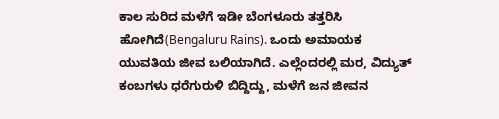ಕಾಲ ಸುರಿದ ಮಳೆಗೆ ಇಡೀ ಬೆಂಗಳೂರು ತತ್ತರಿಸಿ ಹೋಗಿದೆ(Bengaluru Rains). ಒಂದು ಅಮಾಯಕ ಯುವತಿಯ ಜೀವ ಬಲಿಯಾಗಿದೆ. ಎಲ್ಲೆಂದರಲ್ಲಿ ಮರ, ವಿದ್ಯುತ್ ಕಂಬಗಳು ಧರೆಗುರುಳಿ ಬಿದ್ದಿದ್ದು, ಮಳೆಗೆ ಜನ ಜೀವನ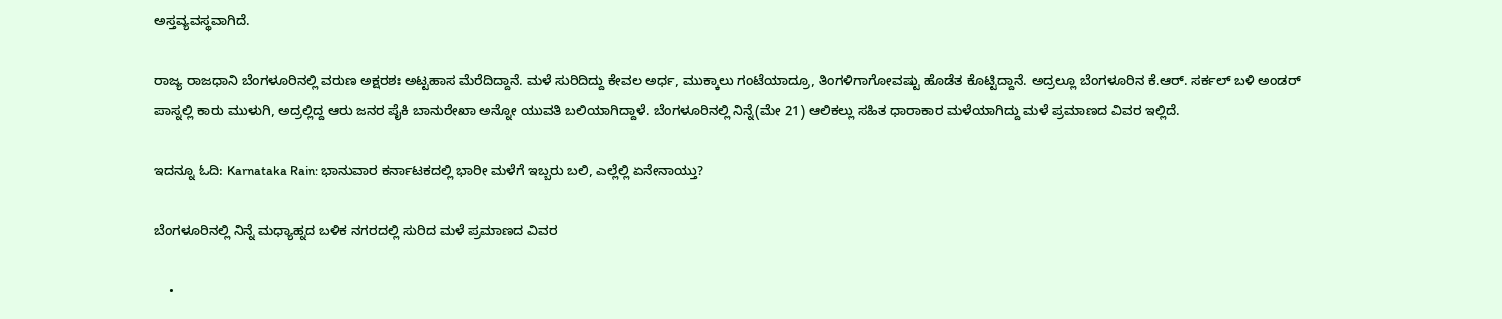ಅಸ್ತವ್ಯವಸ್ಥವಾಗಿದೆ.

ರಾಜ್ಯ ರಾಜಧಾನಿ ಬೆಂಗಳೂರಿನಲ್ಲಿ ವರುಣ ಅಕ್ಷರಶಃ ಅಟ್ಟಹಾಸ ಮೆರೆದಿದ್ದಾನೆ. ಮಳೆ ಸುರಿದಿದ್ದು ಕೇವಲ ಅರ್ಧ, ಮುಕ್ಕಾಲು ಗಂಟೆಯಾದ್ರೂ, ತಿಂಗಳಿಗಾಗೋವಷ್ಟು ಹೊಡೆತ ಕೊಟ್ಟಿದ್ದಾನೆ. ಅದ್ರಲ್ಲೂ ಬೆಂಗಳೂರಿನ ಕೆ.ಆರ್. ಸರ್ಕಲ್ ಬಳಿ ಅಂಡರ್ ಪಾಸ್ನಲ್ಲಿ ಕಾರು ಮುಳುಗಿ, ಅದ್ರಲ್ಲಿದ್ದ ಆರು ಜನರ ಪೈಕಿ ಬಾನುರೇಖಾ ಅನ್ನೋ ಯುವತಿ ಬಲಿಯಾಗಿದ್ದಾಳೆ. ಬೆಂಗಳೂರಿನಲ್ಲಿ ನಿನ್ನೆ(ಮೇ 21) ಆಲಿಕಲ್ಲು ಸಹಿತ ಧಾರಾಕಾರ ಮಳೆಯಾಗಿದ್ದು ಮಳೆ ಪ್ರಮಾಣದ ವಿವರ ಇಲ್ಲಿದೆ.

ಇದನ್ನೂ ಓದಿ: Karnataka Rain: ಭಾನುವಾರ ಕರ್ನಾಟಕದಲ್ಲಿ ಭಾರೀ ಮಳೆಗೆ ಇಬ್ಬರು ಬಲಿ, ಎಲ್ಲೆಲ್ಲಿ ಏನೇನಾಯ್ತು?

ಬೆಂಗಳೂರಿನಲ್ಲಿ ನಿನ್ನೆ ಮಧ್ಯಾಹ್ನದ ಬಳಿಕ ನಗರದಲ್ಲಿ ಸುರಿದ ಮಳೆ ಪ್ರಮಾಣದ ವಿವರ

    •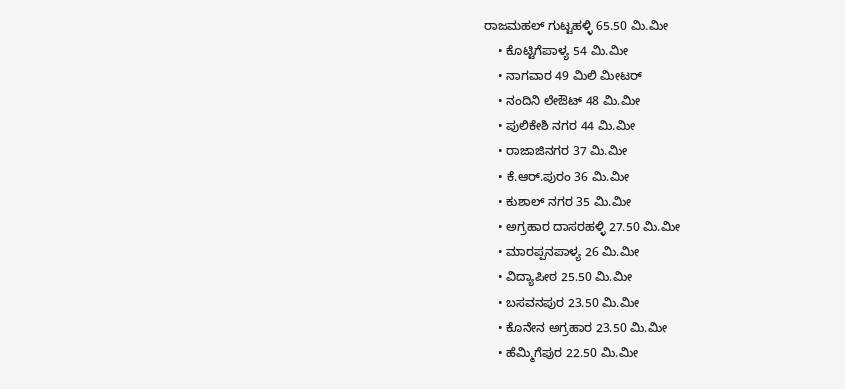ರಾಜಮಹಲ್ ಗುಟ್ಟಹಳ್ಳಿ 65.50 ಮಿ.ಮೀ
    • ಕೊಟ್ಟಿಗೆಪಾಳ್ಯ 54 ಮಿ.ಮೀ
    • ನಾಗವಾರ 49 ಮಿಲಿ ಮೀಟರ್‌
    • ನಂದಿನಿ ಲೇಔಟ್ 48 ಮಿ.ಮೀ
    • ಪುಲಿಕೇಶಿ ನಗರ 44 ಮಿ.ಮೀ
    • ರಾಜಾಜಿನಗರ 37 ಮಿ.ಮೀ
    • ಕೆ.ಆರ್.ಪುರಂ 36 ಮಿ.ಮೀ
    • ಕುಶಾಲ್ ನಗರ 35 ಮಿ.ಮೀ
    • ಅಗ್ರಹಾರ ದಾಸರಹಳ್ಳಿ 27.50 ಮಿ.ಮೀ
    • ಮಾರಪ್ಪನಪಾಳ್ಯ 26 ಮಿ.ಮೀ
    • ವಿದ್ಯಾಪೀಠ 25.50 ಮಿ.ಮೀ
    • ಬಸವನಪುರ 23.50 ಮಿ.ಮೀ
    • ಕೊನೇನ ಅಗ್ರಹಾರ 23.50 ಮಿ.ಮೀ
    • ಹೆಮ್ಮಿಗೆಪುರ 22.50 ಮಿ.ಮೀ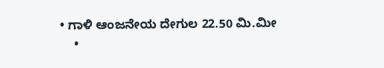• ಗಾಳಿ ಆಂಜನೇಯ ದೇಗುಲ 22.50 ಮಿ.ಮೀ
    •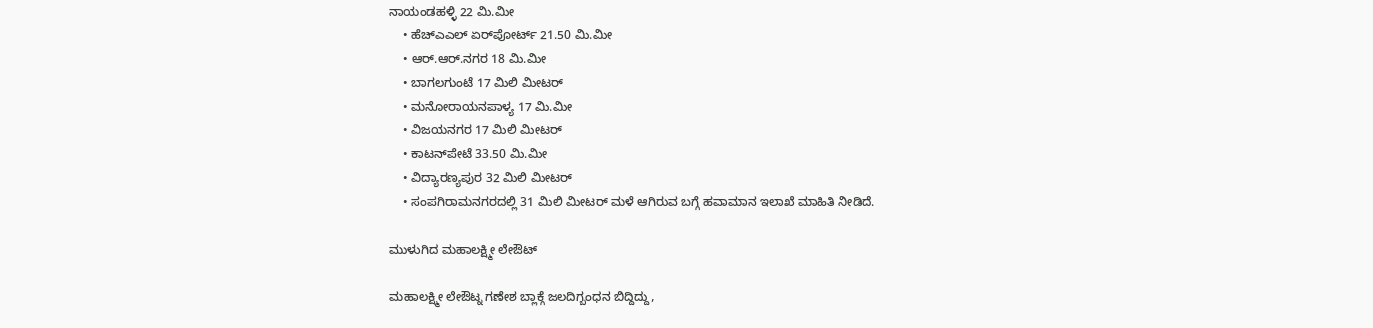ನಾಯಂಡಹಳ್ಳಿ 22 ಮಿ.ಮೀ
    • ಹೆಚ್‌ಎಎಲ್ ಏರ್‌ಪೋರ್ಟ್‌ 21.50 ಮಿ.ಮೀ
    • ಆರ್.ಆರ್.ನಗರ 18 ಮಿ.ಮೀ
    • ಬಾಗಲಗುಂಟೆ 17 ಮಿಲಿ ಮೀಟರ್‌
    • ಮನೋರಾಯನಪಾಳ್ಯ 17 ಮಿ.ಮೀ
    • ವಿಜಯನಗರ 17 ಮಿಲಿ ಮೀಟರ್‌
    • ಕಾಟನ್‌ಪೇಟೆ 33.50 ಮಿ.ಮೀ
    • ವಿದ್ಯಾರಣ್ಯಪುರ 32 ಮಿಲಿ ಮೀಟರ್‌
    • ಸಂಪಗಿರಾಮನಗರದಲ್ಲಿ 31 ಮಿಲಿ ಮೀಟರ್‌ ಮಳೆ ಆಗಿರುವ ಬಗ್ಗೆ ಹವಾಮಾನ ಇಲಾಖೆ ಮಾಹಿತಿ ನೀಡಿದೆ.

ಮುಳುಗಿದ ಮಹಾಲಕ್ಷ್ಮೀ ಲೇಔಟ್

ಮಹಾಲಕ್ಷ್ಮೀ ಲೇಔಟ್ನ ಗಣೇಶ ಬ್ಲಾಕ್ಗೆ ಜಲದಿಗ್ಬಂಧನ ಬಿದ್ದಿದ್ದು,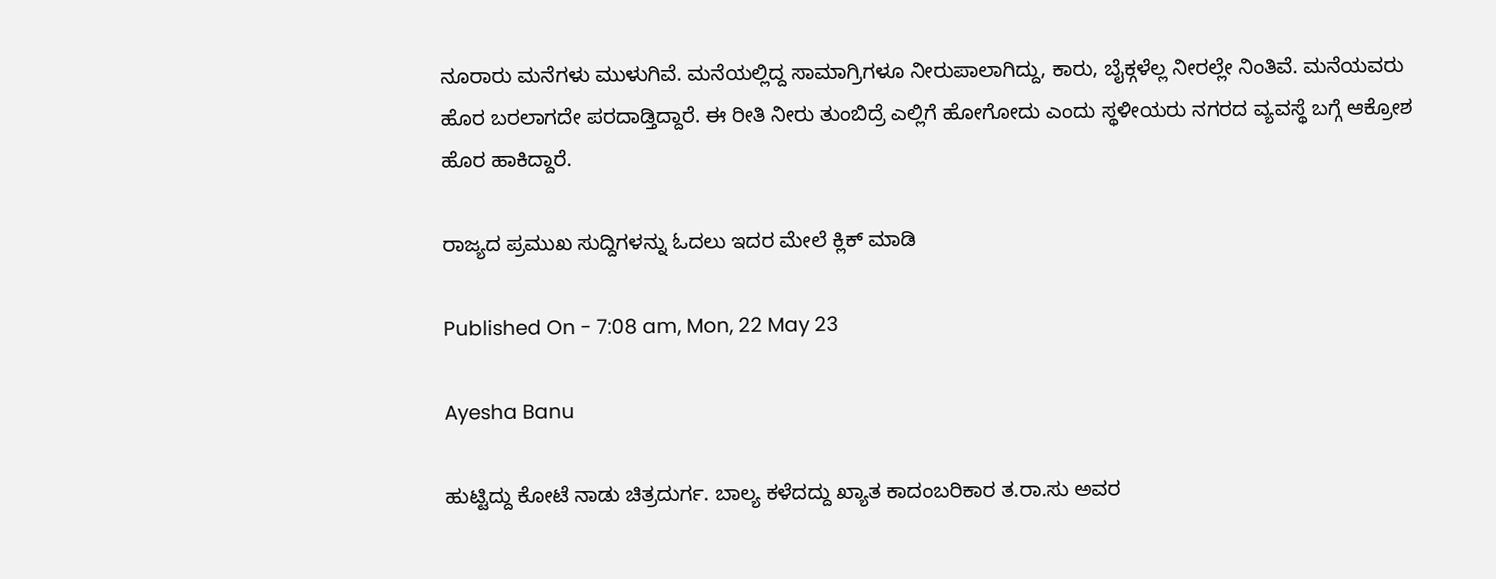ನೂರಾರು ಮನೆಗಳು ಮುಳುಗಿವೆ. ಮನೆಯಲ್ಲಿದ್ದ ಸಾಮಾಗ್ರಿಗಳೂ ನೀರುಪಾಲಾಗಿದ್ದು, ಕಾರು, ಬೈಕ್ಗಳೆಲ್ಲ ನೀರಲ್ಲೇ ನಿಂತಿವೆ. ಮನೆಯವರು ಹೊರ ಬರಲಾಗದೇ ಪರದಾಡ್ತಿದ್ದಾರೆ. ಈ ರೀತಿ ನೀರು ತುಂಬಿದ್ರೆ ಎಲ್ಲಿಗೆ ಹೋಗೋದು ಎಂದು ಸ್ಥಳೀಯರು ನಗರದ ವ್ಯವಸ್ಥೆ ಬಗ್ಗೆ ಆಕ್ರೋಶ ಹೊರ ಹಾಕಿದ್ದಾರೆ.

ರಾಜ್ಯದ ಪ್ರಮುಖ ಸುದ್ದಿಗಳನ್ನು ಓದಲು ಇದರ ಮೇಲೆ ಕ್ಲಿಕ್ ಮಾಡಿ

Published On - 7:08 am, Mon, 22 May 23

Ayesha Banu

ಹುಟ್ಟಿದ್ದು ಕೋಟೆ ನಾಡು ಚಿತ್ರದುರ್ಗ. ಬಾಲ್ಯ ಕಳೆದದ್ದು ಖ್ಯಾತ ಕಾದಂಬರಿಕಾರ ತ.ರಾ.ಸು ಅವರ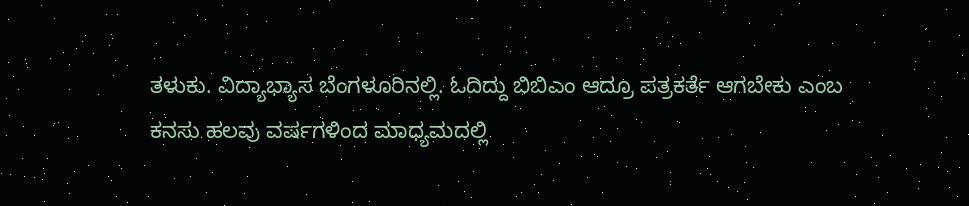ತಳುಕು. ವಿದ್ಯಾಭ್ಯಾಸ ಬೆಂಗಳೂರಿನಲ್ಲಿ. ಓದಿದ್ದು ಬಿಬಿಎಂ ಆದ್ರೂ ಪತ್ರಕರ್ತೆ ಆಗಬೇಕು ಎಂಬ ಕನಸು ಹಲವು ವರ್ಷಗಳಿಂದ ಮಾಧ್ಯಮದಲ್ಲಿ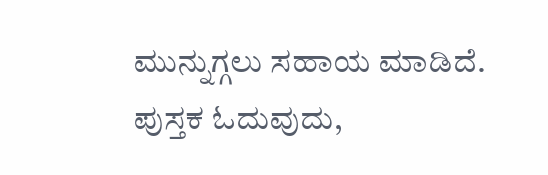ಮುನ್ನುಗ್ಗಲು ಸಹಾಯ ಮಾಡಿದೆ. ಪುಸ್ತಕ ಓದುವುದು,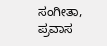ಸಂಗೀತಾ, ಪ್ರವಾಸ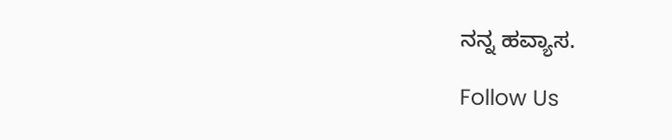ನನ್ನ ಹವ್ಯಾಸ.

Follow Us